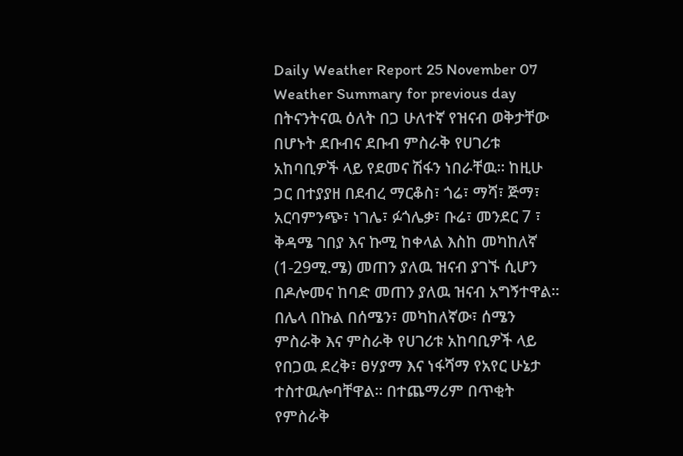Daily Weather Report 25 November 07
Weather Summary for previous day
በትናንትናዉ ዕለት በጋ ሁለተኛ የዝናብ ወቅታቸው በሆኑት ደቡብና ደቡብ ምስራቅ የሀገሪቱ አከባቢዎች ላይ የደመና ሽፋን ነበራቸዉ፡፡ ከዚሁ ጋር በተያያዘ በደብረ ማርቆስ፣ ጎሬ፣ ማሻ፣ ጅማ፣ አርባምንጭ፣ ነገሌ፣ ፉጎሌቃ፣ ቡሬ፣ መንደር 7 ፣ ቅዳሜ ገበያ እና ኩሚ ከቀላል እስከ መካከለኛ (1-29ሚ.ሜ) መጠን ያለዉ ዝናብ ያገኙ ሲሆን በዶሎመና ከባድ መጠን ያለዉ ዝናብ አግኝተዋል፡፡ በሌላ በኩል በሰሜን፣ መካከለኛው፣ ሰሜን ምስራቅ እና ምስራቅ የሀገሪቱ አከባቢዎች ላይ የበጋዉ ደረቅ፣ ፀሃያማ እና ነፋሻማ የአየር ሁኔታ ተስተዉሎባቸዋል፡፡ በተጨማሪም በጥቂት የምስራቅ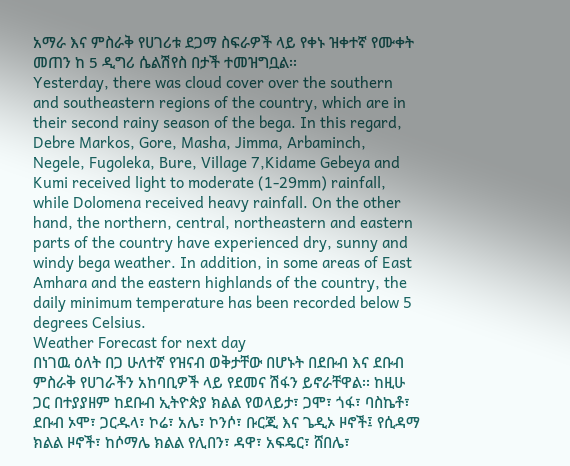አማራ እና ምስራቅ የሀገሪቱ ደጋማ ስፍራዎች ላይ የቀኑ ዝቀተኛ የሙቀት መጠን ከ 5 ዲግሪ ሴልሽየስ በታች ተመዝግቧል፡፡
Yesterday, there was cloud cover over the southern and southeastern regions of the country, which are in their second rainy season of the bega. In this regard, Debre Markos, Gore, Masha, Jimma, Arbaminch, Negele, Fugoleka, Bure, Village 7,Kidame Gebeya and Kumi received light to moderate (1-29mm) rainfall, while Dolomena received heavy rainfall. On the other hand, the northern, central, northeastern and eastern parts of the country have experienced dry, sunny and windy bega weather. In addition, in some areas of East Amhara and the eastern highlands of the country, the daily minimum temperature has been recorded below 5 degrees Celsius.
Weather Forecast for next day
በነገዉ ዕለት በጋ ሁለተኛ የዝናብ ወቅታቸው በሆኑት በደቡብ እና ደቡብ ምስራቅ የሀገራችን አከባቢዎች ላይ የደመና ሽፋን ይኖራቸዋል፡፡ ከዚሁ ጋር በተያያዘም ከደቡብ ኢትዮጵያ ክልል የወላይታ፣ ጋሞ፣ ጎፋ፣ ባስኬቶ፣ ደቡብ ኦሞ፣ ጋርዱላ፣ ኮሬ፣ አሌ፣ ኮንሶ፣ ቡርጂ እና ጌዲኦ ዞኖች፤ የሲዳማ ክልል ዞኖች፣ ከሶማሌ ክልል የሊበን፣ ዳዋ፣ አፍዴር፣ ሸበሌ፣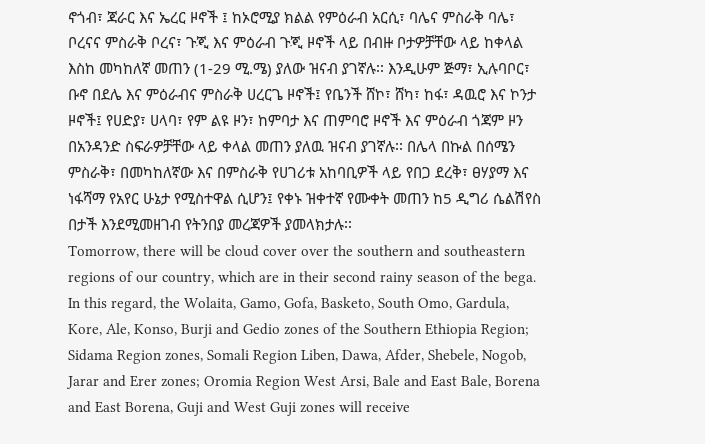ኖጎብ፣ ጃራር እና ኤረር ዞኖች ፤ ከኦሮሚያ ክልል የምዕራብ አርሲ፣ ባሌና ምስራቅ ባሌ፣ ቦረናና ምስራቅ ቦረና፣ ጉጂ እና ምዕራብ ጉጂ ዞኖች ላይ በብዙ ቦታዎቻቸው ላይ ከቀላል እስከ መካከለኛ መጠን (1-29 ሚ.ሜ) ያለው ዝናብ ያገኛሉ፡፡ እንዲሁም ጅማ፣ ኢሉባቦር፣ ቡኖ በደሌ እና ምዕራብና ምስራቅ ሀረርጌ ዞኖች፤ የቤንች ሸኮ፣ ሸካ፣ ከፋ፣ ዳዉሮ እና ኮንታ ዞኖች፤ የሀድያ፣ ሀላባ፣ የም ልዩ ዞን፣ ከምባታ እና ጠምባሮ ዞኖች እና ምዕራብ ጎጃም ዞን በአንዳንድ ስፍራዎቻቸው ላይ ቀላል መጠን ያለዉ ዝናብ ያገኛሉ፡፡ በሌላ በኩል በሰሜን ምስራቅ፣ በመካከለኛው እና በምስራቅ የሀገሪቱ አከባቢዎች ላይ የበጋ ደረቅ፣ ፀሃያማ እና ነፋሻማ የአየር ሁኔታ የሚስተዋል ሲሆን፤ የቀኑ ዝቀተኛ የሙቀት መጠን ከ5 ዲግሪ ሴልሽየስ በታች እንደሚመዘገብ የትንበያ መረጃዎች ያመላክታሉ፡፡
Tomorrow, there will be cloud cover over the southern and southeastern regions of our country, which are in their second rainy season of the bega. In this regard, the Wolaita, Gamo, Gofa, Basketo, South Omo, Gardula, Kore, Ale, Konso, Burji and Gedio zones of the Southern Ethiopia Region; Sidama Region zones, Somali Region Liben, Dawa, Afder, Shebele, Nogob, Jarar and Erer zones; Oromia Region West Arsi, Bale and East Bale, Borena and East Borena, Guji and West Guji zones will receive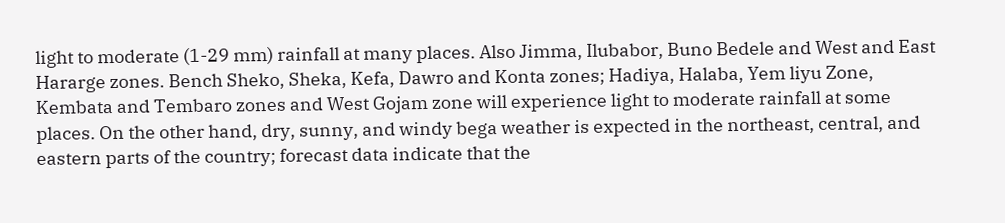light to moderate (1-29 mm) rainfall at many places. Also Jimma, Ilubabor, Buno Bedele and West and East Hararge zones. Bench Sheko, Sheka, Kefa, Dawro and Konta zones; Hadiya, Halaba, Yem liyu Zone, Kembata and Tembaro zones and West Gojam zone will experience light to moderate rainfall at some places. On the other hand, dry, sunny, and windy bega weather is expected in the northeast, central, and eastern parts of the country; forecast data indicate that the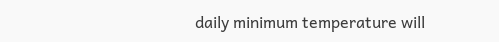daily minimum temperature will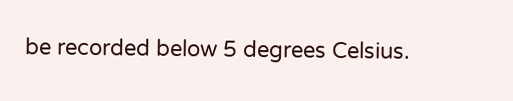be recorded below 5 degrees Celsius.